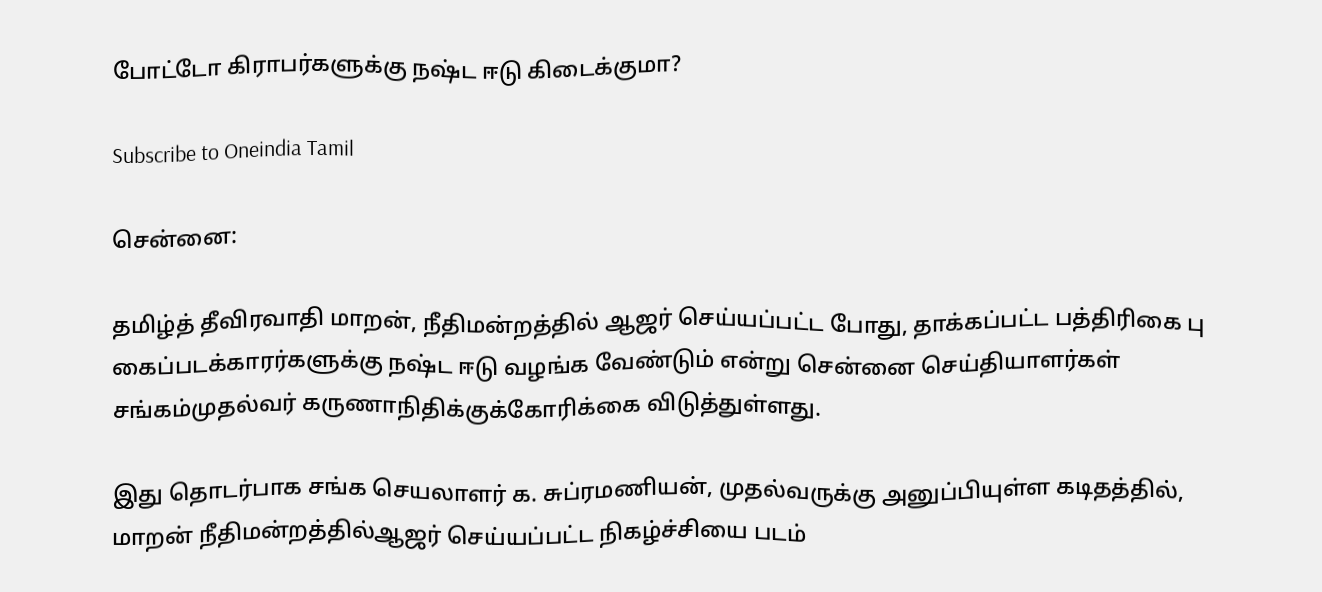போட்டோ கிராபர்களுக்கு நஷ்ட ஈடு கிடைக்குமா?

Subscribe to Oneindia Tamil

சென்னை:

தமிழ்த் தீவிரவாதி மாறன், நீதிமன்றத்தில் ஆஜர் செய்யப்பட்ட போது, தாக்கப்பட்ட பத்திரிகை பு கைப்படக்காரர்களுக்கு நஷ்ட ஈடு வழங்க வேண்டும் என்று சென்னை செய்தியாளர்கள் சங்கம்முதல்வர் கருணாநிதிக்குக்கோரிக்கை விடுத்துள்ளது.

இது தொடர்பாக சங்க செயலாளர் க. சுப்ரமணியன், முதல்வருக்கு அனுப்பியுள்ள கடிதத்தில், மாறன் நீதிமன்றத்தில்ஆஜர் செய்யப்பட்ட நிகழ்ச்சியை படம்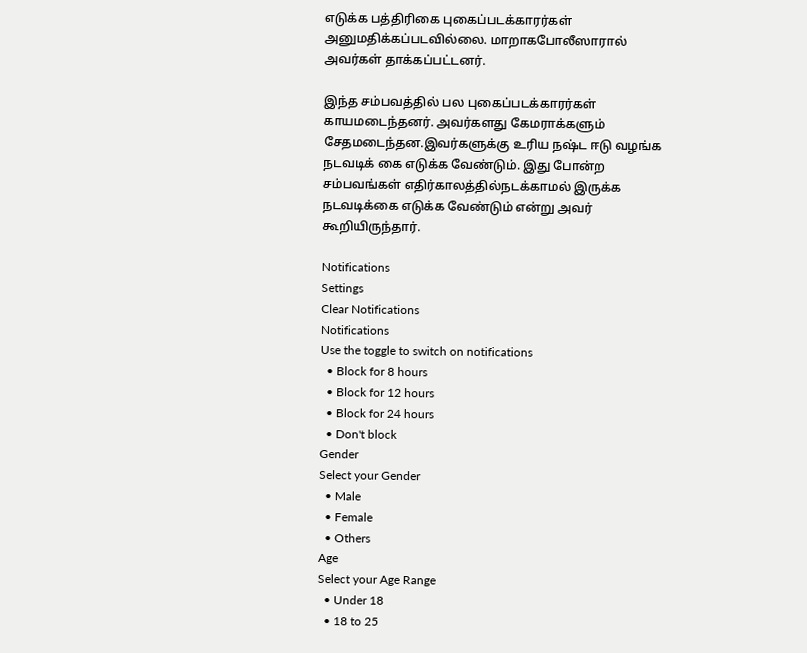எடுக்க பத்திரிகை புகைப்படக்காரர்கள் அனுமதிக்கப்படவில்லை. மாறாகபோலீஸாரால் அவர்கள் தாக்கப்பட்டனர்.

இந்த சம்பவத்தில் பல புகைப்படக்காரர்கள் காயமடைந்தனர். அவர்களது கேமராக்களும் சேதமடைந்தன.இவர்களுக்கு உரிய நஷ்ட ஈடு வழங்க நடவடிக் கை எடுக்க வேண்டும். இது போன்ற சம்பவங்கள் எதிர்காலத்தில்நடக்காமல் இருக்க நடவடிக்கை எடுக்க வேண்டும் என்று அவர் கூறியிருந்தார்.

Notifications
Settings
Clear Notifications
Notifications
Use the toggle to switch on notifications
  • Block for 8 hours
  • Block for 12 hours
  • Block for 24 hours
  • Don't block
Gender
Select your Gender
  • Male
  • Female
  • Others
Age
Select your Age Range
  • Under 18
  • 18 to 25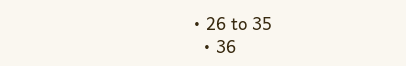• 26 to 35
  • 36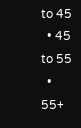to 45
  • 45 to 55
  • 55+